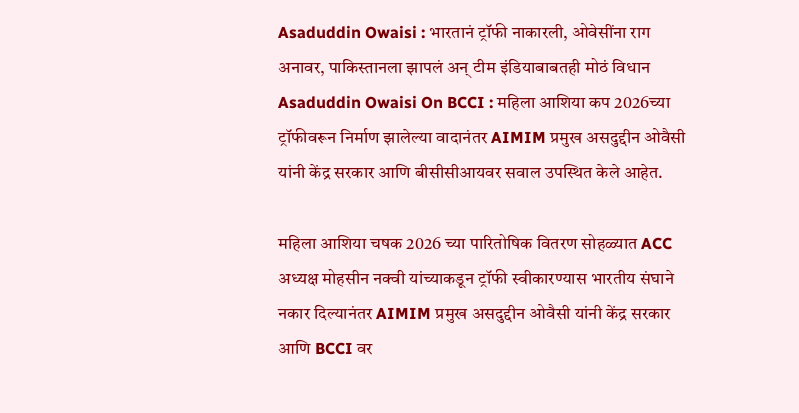Asaduddin Owaisi : भारतानं ट्रॉफी नाकारली, ओवेसींना राग अनावर, पाकिस्तानला झापलं अन् टीम इंडियाबाबतही मोठं विधान
Asaduddin Owaisi On BCCI : महिला आशिया कप 2026च्या ट्रॉफीवरून निर्माण झालेल्या वादानंतर AIMIM प्रमुख असदुद्दीन ओवैसी यांनी केंद्र सरकार आणि बीसीसीआयवर सवाल उपस्थित केले आहेत.

महिला आशिया चषक 2026 च्या पारितोषिक वितरण सोहळ्यात ACC अध्यक्ष मोहसीन नक्वी यांच्याकडून ट्रॉफी स्वीकारण्यास भारतीय संघाने नकार दिल्यानंतर AIMIM प्रमुख असदुद्दीन ओवैसी यांनी केंद्र सरकार आणि BCCI वर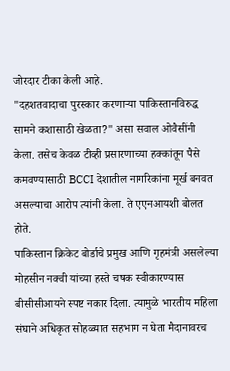जोरदार टीका केली आहे.
"दहशतवादाचा पुरस्कार करणाऱ्या पाकिस्तानविरुद्ध सामने कशासाठी खेळता?" असा सवाल ओवैसींनी केला. तसेच केवळ टीव्ही प्रसारणाच्या हक्कांतून पैसे कमवण्यासाठी BCCI देशातील नागरिकांना मूर्ख बनवत असल्याचा आरोप त्यांनी केला. ते एएनआयशी बोलत होते.
पाकिस्तान क्रिकेट बोर्डाचे प्रमुख आणि गृहमंत्री असलेल्या मोहसीन नक्वी यांच्या हस्ते चषक स्वीकारण्यास बीसीसीआयने स्पष्ट नकार दिला. त्यामुळे भारतीय महिला संघाने अधिकृत सोहळ्यात सहभाग न घेता मैदानावरच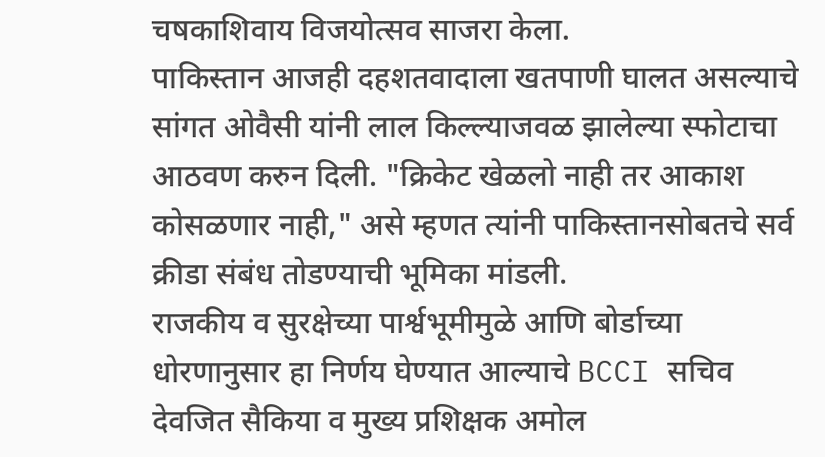चषकाशिवाय विजयोत्सव साजरा केला.
पाकिस्तान आजही दहशतवादाला खतपाणी घालत असल्याचे सांगत ओवैसी यांनी लाल किल्ल्याजवळ झालेल्या स्फोटाचा आठवण करुन दिली. "क्रिकेट खेळलो नाही तर आकाश कोसळणार नाही," असे म्हणत त्यांनी पाकिस्तानसोबतचे सर्व क्रीडा संबंध तोडण्याची भूमिका मांडली.
राजकीय व सुरक्षेच्या पार्श्वभूमीमुळे आणि बोर्डाच्या धोरणानुसार हा निर्णय घेण्यात आल्याचे BCCI सचिव देवजित सैकिया व मुख्य प्रशिक्षक अमोल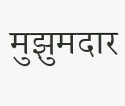मुझुमदार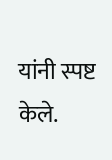यांनी स्पष्ट केले.